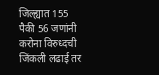जिल्ह्यात 155 पैकी 56 जणांनी करोना विरुध्दची जिंकली लढाई तर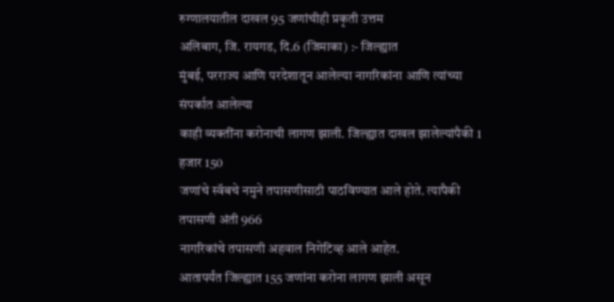रुग्णालयातील दाखल 95 जणांचीही प्रकृती उत्तम
अलिबाग, जि. रायगड, दि.6 (जिमाका) :- जिल्ह्यात
मुंबई, परराज्य आणि परदेशातून आलेल्या नागरिकांना आणि त्यांच्या संपर्कात आलेल्या
काही व्यक्तींना करोनाची लागण झाली. जिल्ह्यात दाखल झालेल्यांपैकी 1 हजार 150
जणांचे स्वॅबचे नमुने तपासणीसाठी पाठविण्यात आले होते. त्यापैकी तपासणी अंती 966
नागरिकांचे तपासणी अहवाल निगेटिव्ह आले आहेत.
आतापर्यंत जिल्ह्यात 155 जणांना करोना लागण झाली असून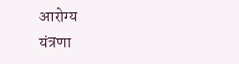आरोग्य
यंत्रणा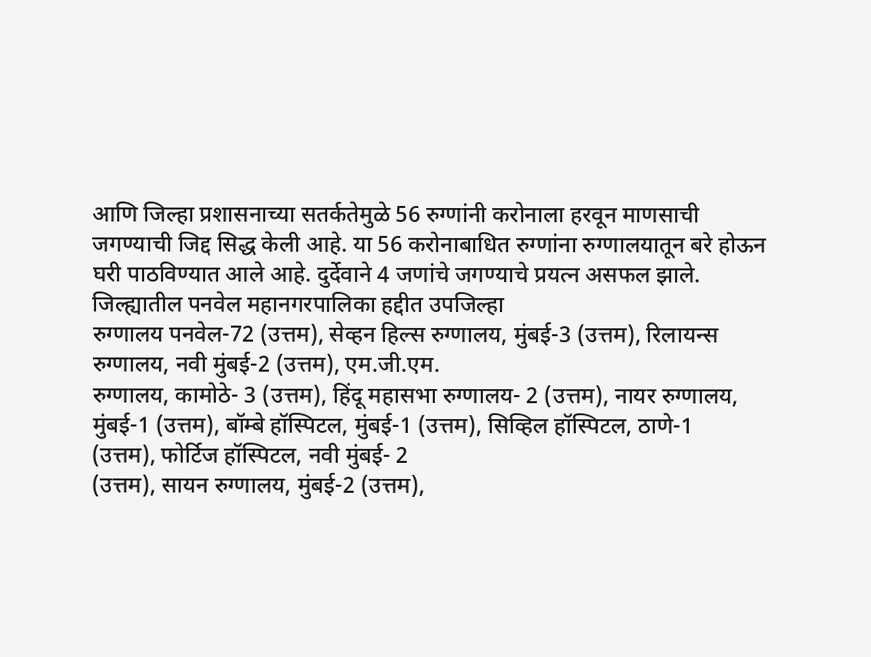आणि जिल्हा प्रशासनाच्या सतर्कतेमुळे 56 रुग्णांनी करोनाला हरवून माणसाची
जगण्याची जिद्द सिद्ध केली आहे. या 56 करोनाबाधित रुग्णांना रुग्णालयातून बरे होऊन
घरी पाठविण्यात आले आहे. दुर्देवाने 4 जणांचे जगण्याचे प्रयत्न असफल झाले.
जिल्ह्यातील पनवेल महानगरपालिका हद्दीत उपजिल्हा
रुग्णालय पनवेल-72 (उत्तम), सेव्हन हिल्स रुग्णालय, मुंबई-3 (उत्तम), रिलायन्स
रुग्णालय, नवी मुंबई-2 (उत्तम), एम.जी.एम.
रुग्णालय, कामोठे- 3 (उत्तम), हिंदू महासभा रुग्णालय- 2 (उत्तम), नायर रुग्णालय,
मुंबई-1 (उत्तम), बॉम्बे हॉस्पिटल, मुंबई-1 (उत्तम), सिव्हिल हॉस्पिटल, ठाणे-1
(उत्तम), फोर्टिज हॉस्पिटल, नवी मुंबई- 2
(उत्तम), सायन रुग्णालय, मुंबई-2 (उत्तम),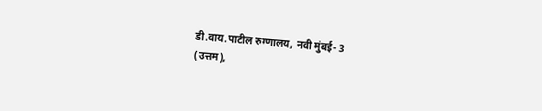डी.वाय.पाटील रुग्णालय, नवी मुंबई- 3
(उत्तम),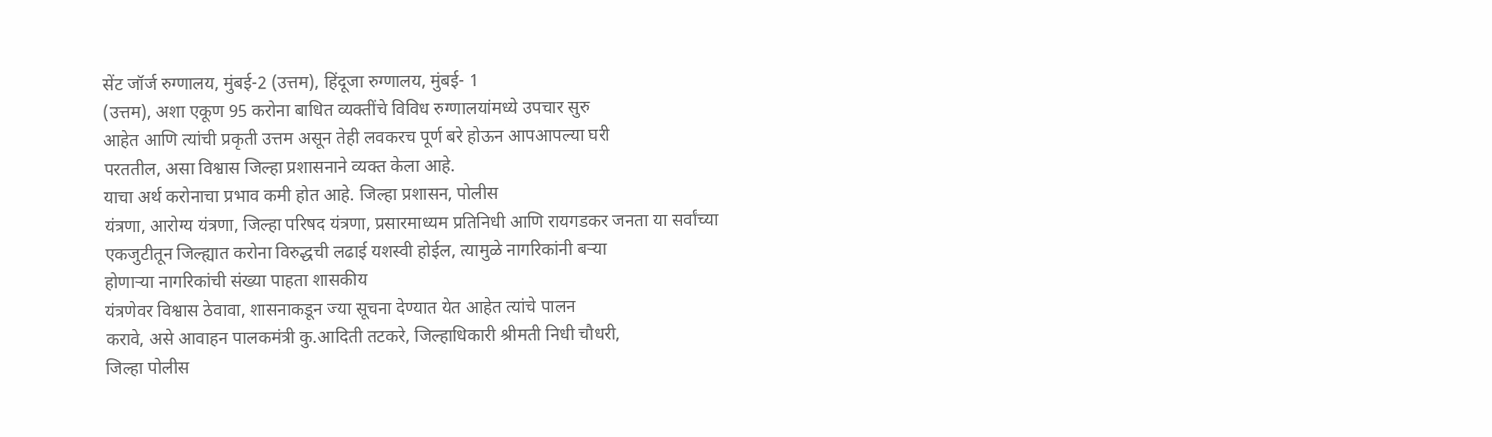सेंट जॉर्ज रुग्णालय, मुंबई-2 (उत्तम), हिंदूजा रुग्णालय, मुंबई- 1
(उत्तम), अशा एकूण 95 करोना बाधित व्यक्तींचे विविध रुग्णालयांमध्ये उपचार सुरु
आहेत आणि त्यांची प्रकृती उत्तम असून तेही लवकरच पूर्ण बरे होऊन आपआपल्या घरी
परततील, असा विश्वास जिल्हा प्रशासनाने व्यक्त केला आहे.
याचा अर्थ करोनाचा प्रभाव कमी होत आहे. जिल्हा प्रशासन, पोलीस
यंत्रणा, आरोग्य यंत्रणा, जिल्हा परिषद यंत्रणा, प्रसारमाध्यम प्रतिनिधी आणि रायगडकर जनता या सर्वांच्या
एकजुटीतून जिल्ह्यात करोना विरुद्धची लढाई यशस्वी होईल, त्यामुळे नागरिकांनी बऱ्या
होणाऱ्या नागरिकांची संख्या पाहता शासकीय
यंत्रणेवर विश्वास ठेवावा, शासनाकडून ज्या सूचना देण्यात येत आहेत त्यांचे पालन
करावे, असे आवाहन पालकमंत्री कु.आदिती तटकरे, जिल्हाधिकारी श्रीमती निधी चौधरी,
जिल्हा पोलीस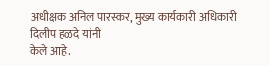अधीक्षक अनिल पारस्कर, मुख्य कार्यकारी अधिकारी दिलीप हळदे यांनी
केले आहे.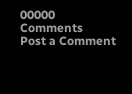00000
Comments
Post a Comment